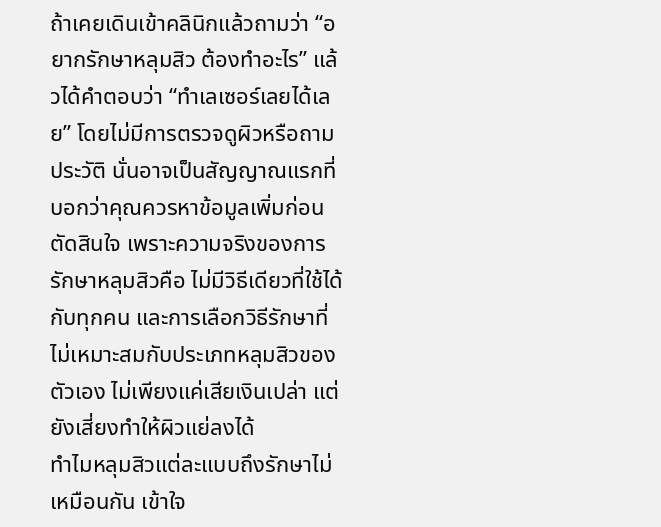ถ้าเคยเดินเข้าคลินิกแล้วถามว่า “อยากรักษาหลุมสิว ต้องทำอะไร” แล้วได้คำตอบว่า “ทำเลเซอร์เลยได้เลย” โดยไม่มีการตรวจดูผิวหรือถามประวัติ นั่นอาจเป็นสัญญาณแรกที่บอกว่าคุณควรหาข้อมูลเพิ่มก่อนตัดสินใจ เพราะความจริงของการรักษาหลุมสิวคือ ไม่มีวิธีเดียวที่ใช้ได้กับทุกคน และการเลือกวิธีรักษาที่ไม่เหมาะสมกับประเภทหลุมสิวของตัวเอง ไม่เพียงแค่เสียเงินเปล่า แต่ยังเสี่ยงทำให้ผิวแย่ลงได้
ทำไมหลุมสิวแต่ละแบบถึงรักษาไม่เหมือนกัน เข้าใจ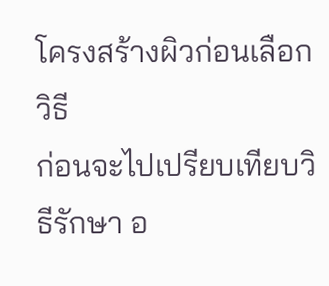โครงสร้างผิวก่อนเลือกวิธี
ก่อนจะไปเปรียบเทียบวิธีรักษา อ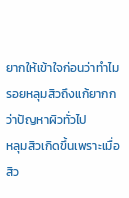ยากให้เข้าใจก่อนว่าทำไมรอยหลุมสิวถึงแก้ยากกว่าปัญหาผิวทั่วไป
หลุมสิวเกิดขึ้นเพราะเมื่อสิว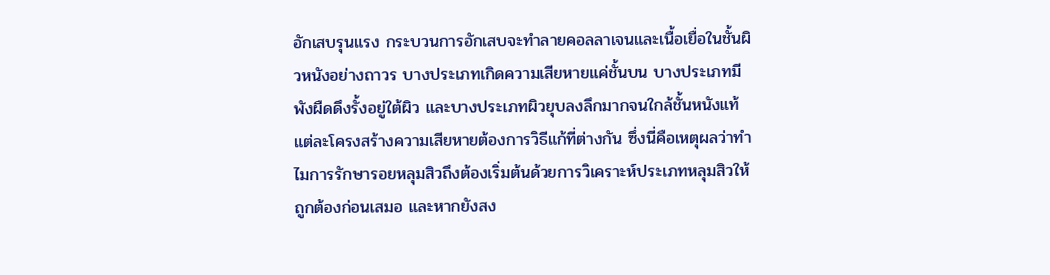อักเสบรุนแรง กระบวนการอักเสบจะทำลายคอลลาเจนและเนื้อเยื่อในชั้นผิวหนังอย่างถาวร บางประเภทเกิดความเสียหายแค่ชั้นบน บางประเภทมีพังผืดดึงรั้งอยู่ใต้ผิว และบางประเภทผิวยุบลงลึกมากจนใกล้ชั้นหนังแท้ แต่ละโครงสร้างความเสียหายต้องการวิธีแก้ที่ต่างกัน ซึ่งนี่คือเหตุผลว่าทำไมการรักษารอยหลุมสิวถึงต้องเริ่มต้นด้วยการวิเคราะห์ประเภทหลุมสิวให้ถูกต้องก่อนเสมอ และหากยังสง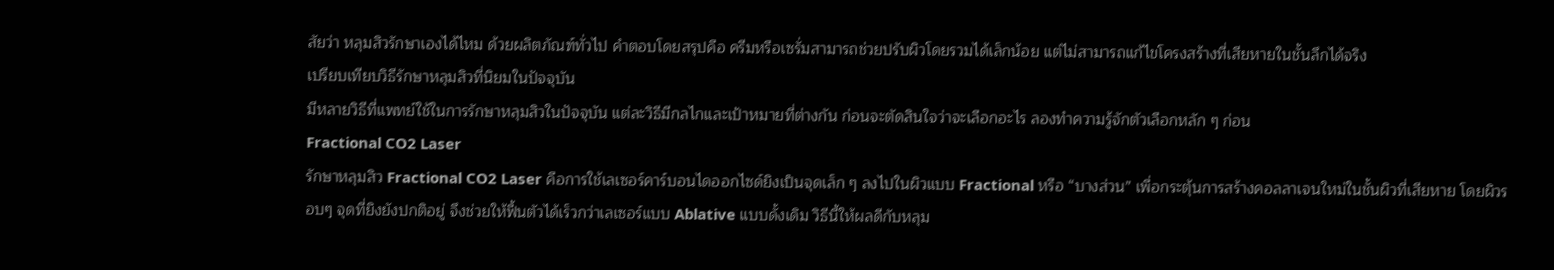สัยว่า หลุมสิวรักษาเองได้ไหม ด้วยผลิตภัณฑ์ทั่วไป คำตอบโดยสรุปคือ ครีมหรือเซรั่มสามารถช่วยปรับผิวโดยรวมได้เล็กน้อย แต่ไม่สามารถแก้ไขโครงสร้างที่เสียหายในชั้นลึกได้จริง
เปรียบเทียบวิธีรักษาหลุมสิวที่นิยมในปัจจุบัน
มีหลายวิธีที่แพทย์ใช้ในการรักษาหลุมสิวในปัจจุบัน แต่ละวิธีมีกลไกและเป้าหมายที่ต่างกัน ก่อนจะตัดสินใจว่าจะเลือกอะไร ลองทำความรู้จักตัวเลือกหลัก ๆ ก่อน
Fractional CO2 Laser
รักษาหลุมสิว Fractional CO2 Laser คือการใช้เลเซอร์คาร์บอนไดออกไซด์ยิงเป็นจุดเล็ก ๆ ลงไปในผิวแบบ Fractional หรือ “บางส่วน” เพื่อกระตุ้นการสร้างคอลลาเจนใหม่ในชั้นผิวที่เสียหาย โดยผิวรอบๆ จุดที่ยิงยังปกติอยู่ จึงช่วยให้ฟื้นตัวได้เร็วกว่าเลเซอร์แบบ Ablative แบบดั้งเดิม วิธีนี้ให้ผลดีกับหลุม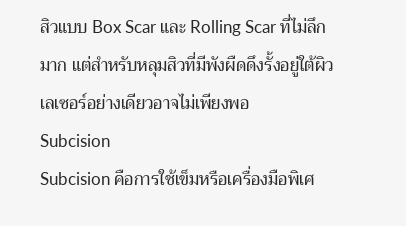สิวแบบ Box Scar และ Rolling Scar ที่ไม่ลึกมาก แต่สำหรับหลุมสิวที่มีพังผืดดึงรั้งอยู่ใต้ผิว เลเซอร์อย่างเดียวอาจไม่เพียงพอ
Subcision
Subcision คือการใช้เข็มหรือเครื่องมือพิเศ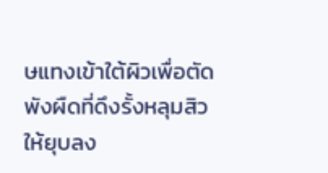ษแทงเข้าใต้ผิวเพื่อตัดพังผืดที่ดึงรั้งหลุมสิวให้ยุบลง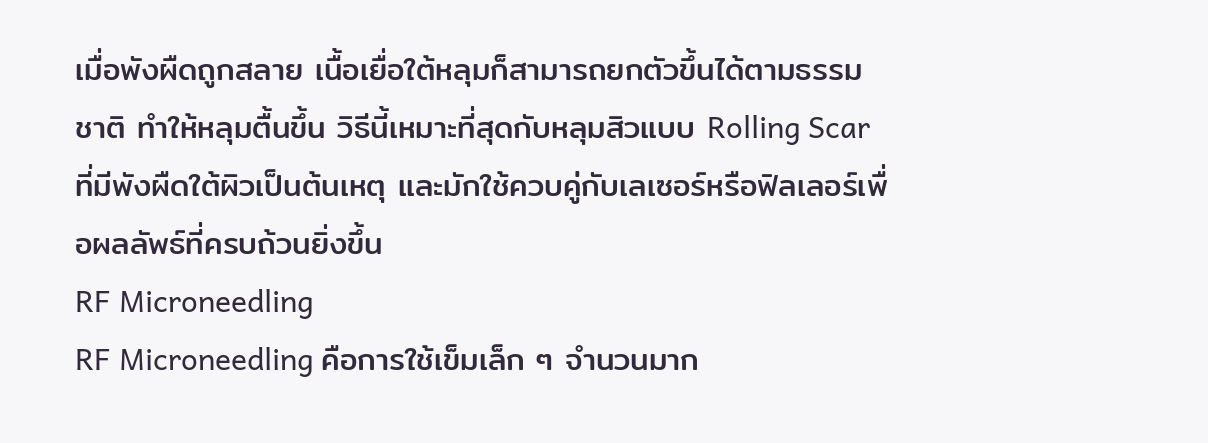เมื่อพังผืดถูกสลาย เนื้อเยื่อใต้หลุมก็สามารถยกตัวขึ้นได้ตามธรรมชาติ ทำให้หลุมตื้นขึ้น วิธีนี้เหมาะที่สุดกับหลุมสิวแบบ Rolling Scar ที่มีพังผืดใต้ผิวเป็นต้นเหตุ และมักใช้ควบคู่กับเลเซอร์หรือฟิลเลอร์เพื่อผลลัพธ์ที่ครบถ้วนยิ่งขึ้น
RF Microneedling
RF Microneedling คือการใช้เข็มเล็ก ๆ จำนวนมาก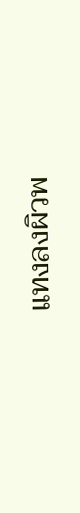แทงลงผิวพ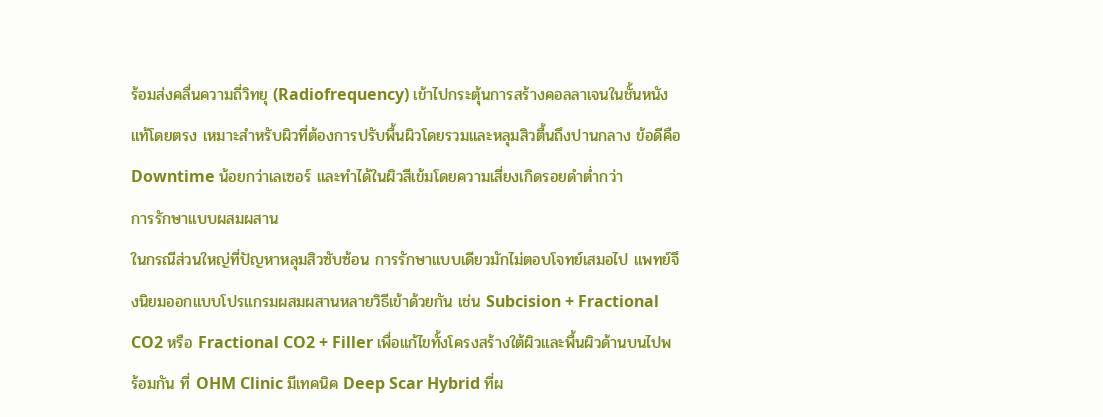ร้อมส่งคลื่นความถี่วิทยุ (Radiofrequency) เข้าไปกระตุ้นการสร้างคอลลาเจนในชั้นหนังแท้โดยตรง เหมาะสำหรับผิวที่ต้องการปรับพื้นผิวโดยรวมและหลุมสิวตื้นถึงปานกลาง ข้อดีคือ Downtime น้อยกว่าเลเซอร์ และทำได้ในผิวสีเข้มโดยความเสี่ยงเกิดรอยดำต่ำกว่า
การรักษาแบบผสมผสาน
ในกรณีส่วนใหญ่ที่ปัญหาหลุมสิวซับซ้อน การรักษาแบบเดียวมักไม่ตอบโจทย์เสมอไป แพทย์จึงนิยมออกแบบโปรแกรมผสมผสานหลายวิธีเข้าด้วยกัน เช่น Subcision + Fractional CO2 หรือ Fractional CO2 + Filler เพื่อแก้ไขทั้งโครงสร้างใต้ผิวและพื้นผิวด้านบนไปพร้อมกัน ที่ OHM Clinic มีเทคนิค Deep Scar Hybrid ที่ผ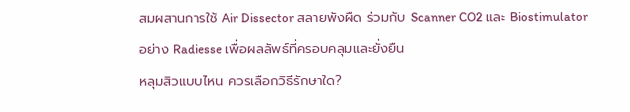สมผสานการใช้ Air Dissector สลายพังผืด ร่วมกับ Scanner CO2 และ Biostimulator อย่าง Radiesse เพื่อผลลัพธ์ที่ครอบคลุมและยั่งยืน
หลุมสิวแบบไหน ควรเลือกวิธีรักษาใด?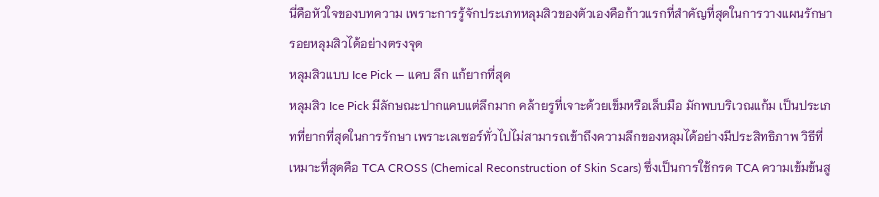นี่คือหัวใจของบทความ เพราะการรู้จักประเภทหลุมสิวของตัวเองคือก้าวแรกที่สำคัญที่สุดในการวางแผนรักษารอยหลุมสิวได้อย่างตรงจุด
หลุมสิวแบบ Ice Pick — แคบ ลึก แก้ยากที่สุด
หลุมสิว Ice Pick มีลักษณะปากแคบแต่ลึกมาก คล้ายรูที่เจาะด้วยเข็มหรือเล็บมือ มักพบบริเวณแก้ม เป็นประเภทที่ยากที่สุดในการรักษา เพราะเลเซอร์ทั่วไปไม่สามารถเข้าถึงความลึกของหลุมได้อย่างมีประสิทธิภาพ วิธีที่เหมาะที่สุดคือ TCA CROSS (Chemical Reconstruction of Skin Scars) ซึ่งเป็นการใช้กรด TCA ความเข้มข้นสู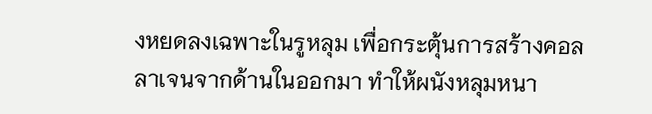งหยดลงเฉพาะในรูหลุม เพื่อกระตุ้นการสร้างคอลลาเจนจากด้านในออกมา ทำให้ผนังหลุมหนา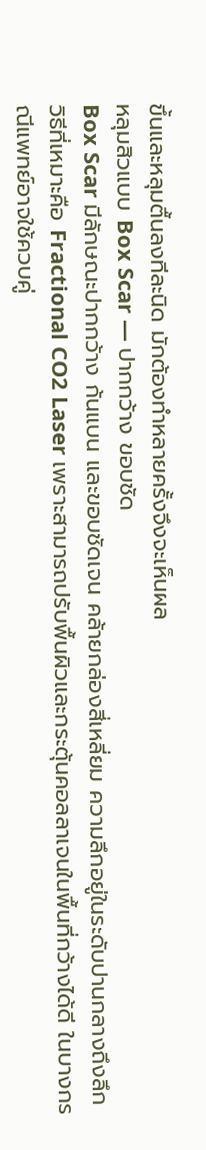ขึ้นและหลุมตื้นลงทีละนิด มักต้องทำหลายครั้งจึงจะเห็นผล
หลุมสิวแบบ Box Scar — ปากกว้าง ขอบชัด
Box Scar มีลักษณะปากกว้าง ก้นแบน และขอบชัดเจน คล้ายกล่องสี่เหลี่ยม ความลึกอยู่ในระดับปานกลางถึงลึก วิธีที่เหมาะคือ Fractional CO2 Laser เพราะสามารถปรับพื้นผิวและกระตุ้นคอลลาเจนในพื้นที่กว้างได้ดี ในบางกรณีแพทย์อาจใช้ควบคู่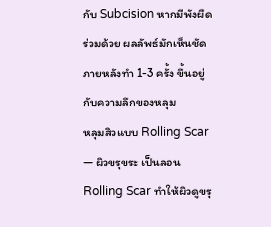กับ Subcision หากมีพังผืดร่วมด้วย ผลลัพธ์มักเห็นชัดภายหลังทำ 1-3 ครั้ง ขึ้นอยู่กับความลึกของหลุม
หลุมสิวแบบ Rolling Scar — ผิวขรุขระ เป็นลอน
Rolling Scar ทำให้ผิวดูขรุ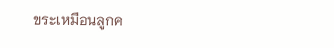ขระเหมือนลูกค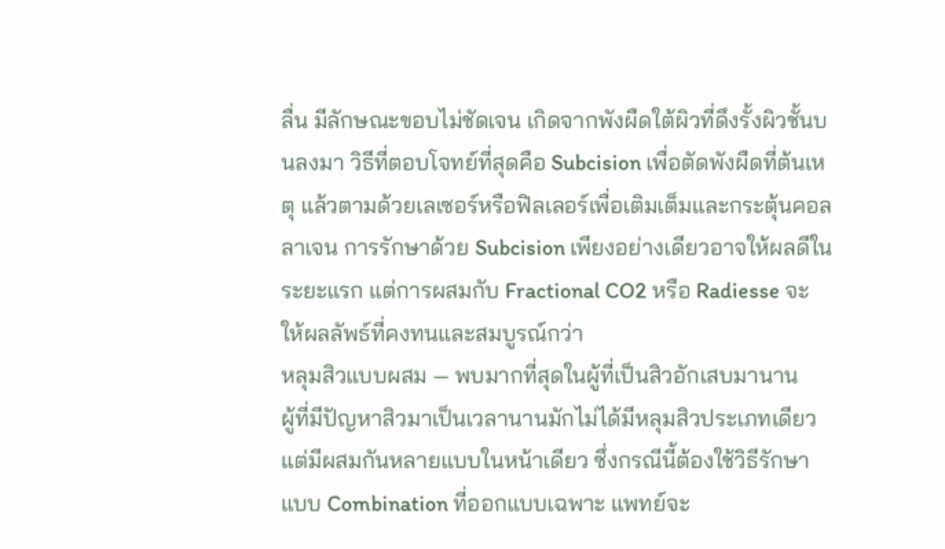ลื่น มีลักษณะขอบไม่ชัดเจน เกิดจากพังผืดใต้ผิวที่ดึงรั้งผิวชั้นบนลงมา วิธีที่ตอบโจทย์ที่สุดคือ Subcision เพื่อตัดพังผืดที่ต้นเหตุ แล้วตามด้วยเลเซอร์หรือฟิลเลอร์เพื่อเติมเต็มและกระตุ้นคอลลาเจน การรักษาด้วย Subcision เพียงอย่างเดียวอาจให้ผลดีในระยะแรก แต่การผสมกับ Fractional CO2 หรือ Radiesse จะให้ผลลัพธ์ที่คงทนและสมบูรณ์กว่า
หลุมสิวแบบผสม — พบมากที่สุดในผู้ที่เป็นสิวอักเสบมานาน
ผู้ที่มีปัญหาสิวมาเป็นเวลานานมักไม่ได้มีหลุมสิวประเภทเดียว แต่มีผสมกันหลายแบบในหน้าเดียว ซึ่งกรณีนี้ต้องใช้วิธีรักษาแบบ Combination ที่ออกแบบเฉพาะ แพทย์จะ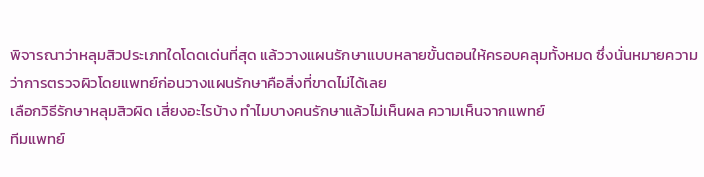พิจารณาว่าหลุมสิวประเภทใดโดดเด่นที่สุด แล้ววางแผนรักษาแบบหลายขั้นตอนให้ครอบคลุมทั้งหมด ซึ่งนั่นหมายความว่าการตรวจผิวโดยแพทย์ก่อนวางแผนรักษาคือสิ่งที่ขาดไม่ได้เลย
เลือกวิธีรักษาหลุมสิวผิด เสี่ยงอะไรบ้าง ทำไมบางคนรักษาแล้วไม่เห็นผล ความเห็นจากแพทย์
ทีมแพทย์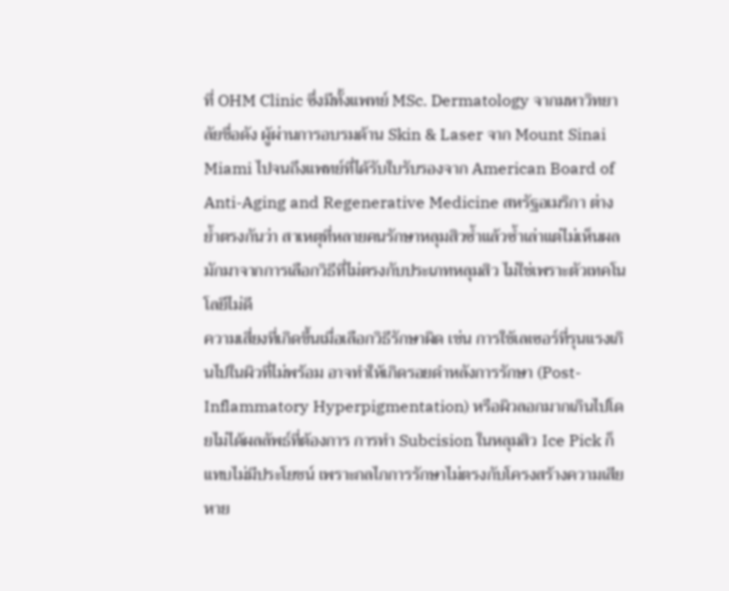ที่ OHM Clinic ซึ่งมีทั้งแพทย์ MSc. Dermatology จากมหาวิทยาลัยชื่อดัง ผู้ผ่านการอบรมด้าน Skin & Laser จาก Mount Sinai Miami ไปจนถึงแพทย์ที่ได้รับใบรับรองจาก American Board of Anti-Aging and Regenerative Medicine สหรัฐอเมริกา ต่างย้ำตรงกันว่า สาเหตุที่หลายคนรักษาหลุมสิวซ้ำแล้วซ้ำเล่าแต่ไม่เห็นผล มักมาจากการเลือกวิธีที่ไม่ตรงกับประเภทหลุมสิว ไม่ใช่เพราะตัวเทคโนโลยีไม่ดี
ความเสี่ยงที่เกิดขึ้นเมื่อเลือกวิธีรักษาผิด เช่น การใช้เลเซอร์ที่รุนแรงเกินไปในผิวที่ไม่พร้อม อาจทำให้เกิดรอยดำหลังการรักษา (Post-Inflammatory Hyperpigmentation) หรือผิวลอกมากเกินไปโดยไม่ได้ผลลัพธ์ที่ต้องการ การทำ Subcision ในหลุมสิว Ice Pick ก็แทบไม่มีประโยชน์ เพราะกลไกการรักษาไม่ตรงกับโครงสร้างความเสียหาย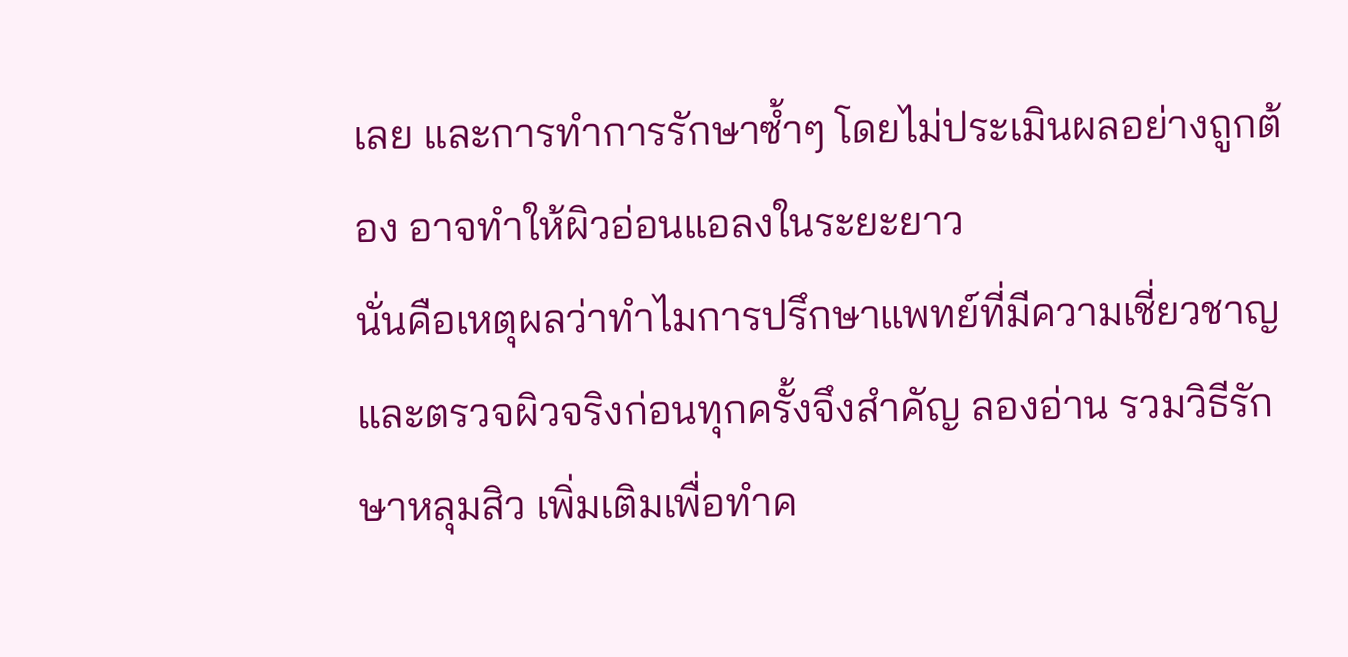เลย และการทำการรักษาซ้ำๆ โดยไม่ประเมินผลอย่างถูกต้อง อาจทำให้ผิวอ่อนแอลงในระยะยาว
นั่นคือเหตุผลว่าทำไมการปรึกษาแพทย์ที่มีความเชี่ยวชาญและตรวจผิวจริงก่อนทุกครั้งจึงสำคัญ ลองอ่าน รวมวิธีรักษาหลุมสิว เพิ่มเติมเพื่อทำค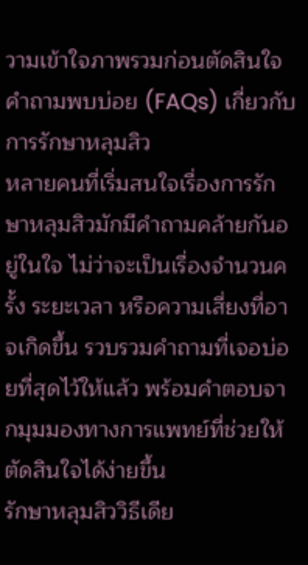วามเข้าใจภาพรวมก่อนตัดสินใจ
คำถามพบบ่อย (FAQs) เกี่ยวกับการรักษาหลุมสิว
หลายคนที่เริ่มสนใจเรื่องการรักษาหลุมสิวมักมีคำถามคล้ายกันอยู่ในใจ ไม่ว่าจะเป็นเรื่องจำนวนครั้ง ระยะเวลา หรือความเสี่ยงที่อาจเกิดขึ้น รวบรวมคำถามที่เจอบ่อยที่สุดไว้ให้แล้ว พร้อมคำตอบจากมุมมองทางการแพทย์ที่ช่วยให้ตัดสินใจได้ง่ายขึ้น
รักษาหลุมสิววิธีเดีย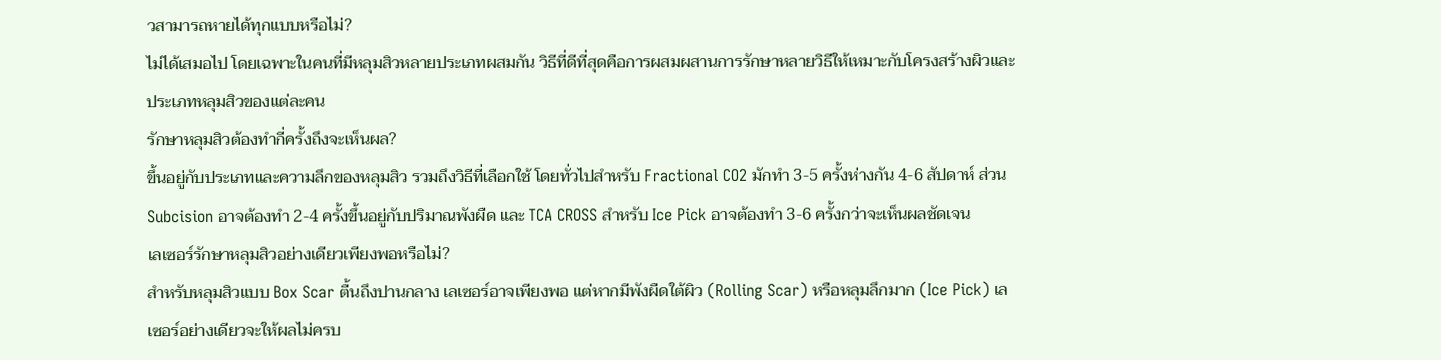วสามารถหายได้ทุกแบบหรือไม่?
ไม่ได้เสมอไป โดยเฉพาะในคนที่มีหลุมสิวหลายประเภทผสมกัน วิธีที่ดีที่สุดคือการผสมผสานการรักษาหลายวิธีให้เหมาะกับโครงสร้างผิวและประเภทหลุมสิวของแต่ละคน
รักษาหลุมสิวต้องทำกี่ครั้งถึงจะเห็นผล?
ขึ้นอยู่กับประเภทและความลึกของหลุมสิว รวมถึงวิธีที่เลือกใช้ โดยทั่วไปสำหรับ Fractional CO2 มักทำ 3-5 ครั้งห่างกัน 4-6 สัปดาห์ ส่วน Subcision อาจต้องทำ 2-4 ครั้งขึ้นอยู่กับปริมาณพังผืด และ TCA CROSS สำหรับ Ice Pick อาจต้องทำ 3-6 ครั้งกว่าจะเห็นผลชัดเจน
เลเซอร์รักษาหลุมสิวอย่างเดียวเพียงพอหรือไม่?
สำหรับหลุมสิวแบบ Box Scar ตื้นถึงปานกลาง เลเซอร์อาจเพียงพอ แต่หากมีพังผืดใต้ผิว (Rolling Scar) หรือหลุมลึกมาก (Ice Pick) เลเซอร์อย่างเดียวจะให้ผลไม่ครบ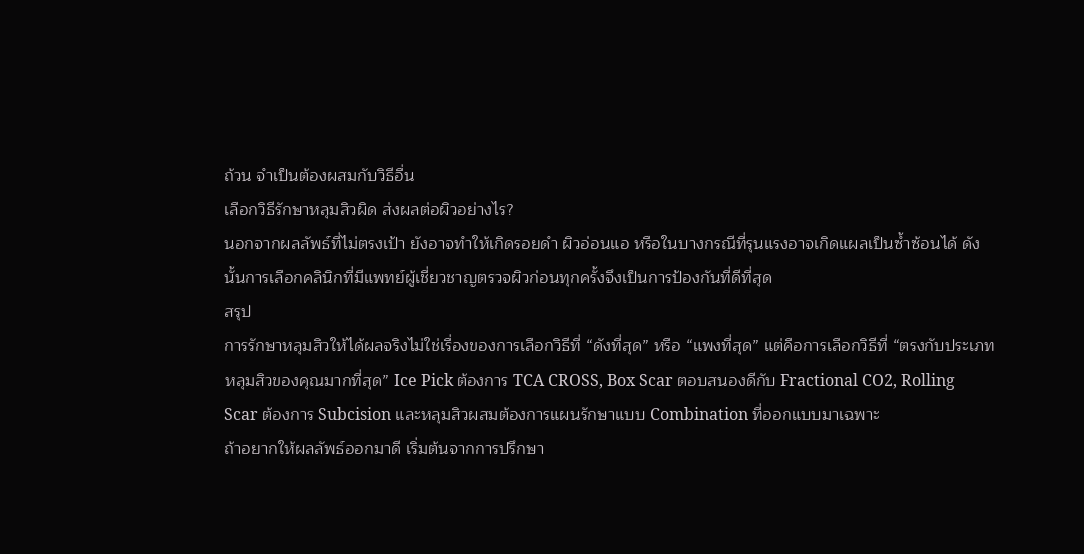ถ้วน จำเป็นต้องผสมกับวิธีอื่น
เลือกวิธีรักษาหลุมสิวผิด ส่งผลต่อผิวอย่างไร?
นอกจากผลลัพธ์ที่ไม่ตรงเป้า ยังอาจทำให้เกิดรอยดำ ผิวอ่อนแอ หรือในบางกรณีที่รุนแรงอาจเกิดแผลเป็นซ้ำซ้อนได้ ดังนั้นการเลือกคลินิกที่มีแพทย์ผู้เชี่ยวชาญตรวจผิวก่อนทุกครั้งจึงเป็นการป้องกันที่ดีที่สุด
สรุป
การรักษาหลุมสิวให้ได้ผลจริงไม่ใช่เรื่องของการเลือกวิธีที่ “ดังที่สุด” หรือ “แพงที่สุด” แต่คือการเลือกวิธีที่ “ตรงกับประเภทหลุมสิวของคุณมากที่สุด” Ice Pick ต้องการ TCA CROSS, Box Scar ตอบสนองดีกับ Fractional CO2, Rolling Scar ต้องการ Subcision และหลุมสิวผสมต้องการแผนรักษาแบบ Combination ที่ออกแบบมาเฉพาะ
ถ้าอยากให้ผลลัพธ์ออกมาดี เริ่มต้นจากการปรึกษา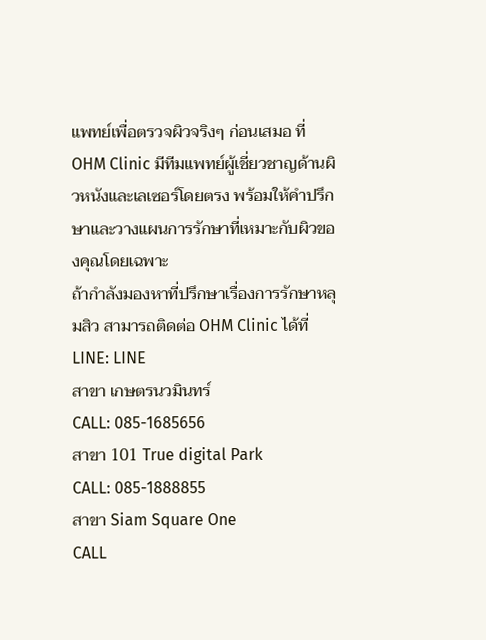แพทย์เพื่อตรวจผิวจริงๆ ก่อนเสมอ ที่ OHM Clinic มีทีมแพทย์ผู้เชี่ยวชาญด้านผิวหนังและเลเซอร์โดยตรง พร้อมให้คำปรึกษาและวางแผนการรักษาที่เหมาะกับผิวของคุณโดยเฉพาะ
ถ้ากำลังมองหาที่ปรึกษาเรื่องการรักษาหลุมสิว สามารถติดต่อ OHM Clinic ได้ที่
LINE: LINE
สาขา เกษตรนวมินทร์
CALL: 085-1685656
สาขา 101 True digital Park
CALL: 085-1888855
สาขา Siam Square One
CALL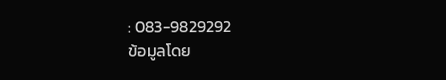: 083-9829292
ข้อมูลโดย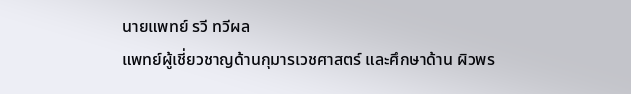นายแพทย์ รวี ทวีผล
แพทย์ผู้เชี่ยวชาญด้านกุมารเวชศาสตร์ และศึกษาด้าน ผิวพร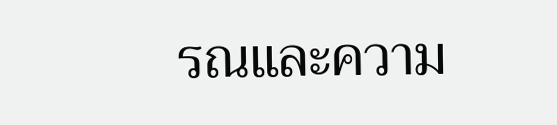รณและความ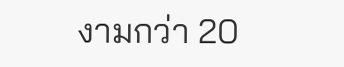งามกว่า 20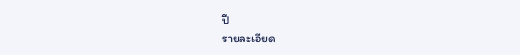ปี
รายละเอียด